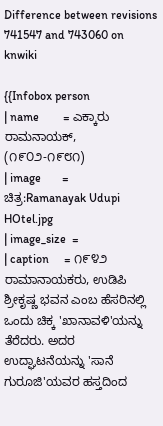Difference between revisions 741547 and 743060 on knwiki

{{Infobox person
| name        = ಎಕ್ಕಾರು ರಾಮನಾಯಕ್, (೧೯೦೨-೧೯೮೧)
| image       = ಚಿತ್ರ:Ramanayak Udupi HOtel.jpg
| image_size  =
| caption     = ೧೯೪೨ ರಾಮಾನಾಯಕರು, ಉಡಿಪಿ ಶ್ರೀಕೃಷ್ಣ ಭವನ ಎಂಬ ಹೆಸರಿನಲ್ಲಿ ಒಂದು ಚಿಕ್ಕ 'ಖಾನಾವಳಿ'ಯನ್ನು ತೆರೆದರು. ಅದರ ಉದ್ಘಾಟನೆಯನ್ನು 'ಸಾನೆ ಗುರೂಜಿ'ಯವರ ಹಸ್ತದಿಂದ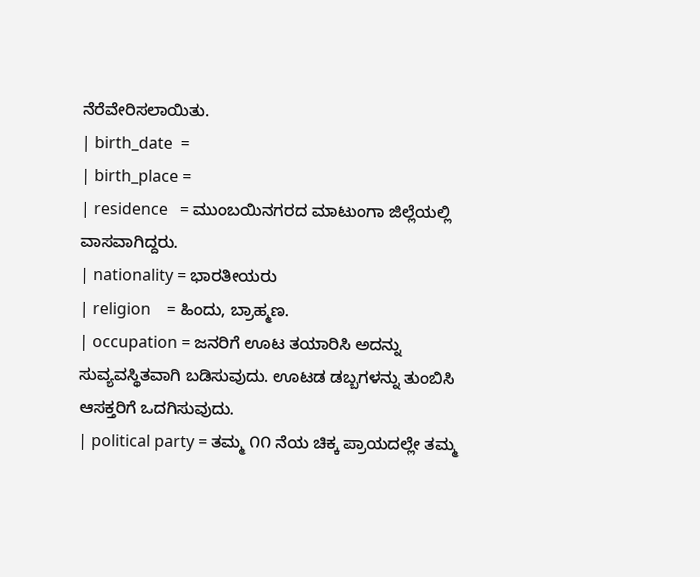ನೆರೆವೇರಿಸಲಾಯಿತು.
| birth_date  =
| birth_place =
| residence   = ಮುಂಬಯಿನಗರದ ಮಾಟುಂಗಾ ಜಿಲ್ಲೆಯಲ್ಲಿ ವಾಸವಾಗಿದ್ದರು.
| nationality = ಭಾರತೀಯರು
| religion    = ಹಿಂದು, ಬ್ರಾಹ್ಮಣ.
| occupation = ಜನರಿಗೆ ಊಟ ತಯಾರಿಸಿ ಅದನ್ನು ಸುವ್ಯವಸ್ಥಿತವಾಗಿ ಬಡಿಸುವುದು. ಊಟಡ ಡಬ್ಬಗಳನ್ನು ತುಂಬಿಸಿ ಆಸಕ್ತರಿಗೆ ಒದಗಿಸುವುದು.
| political party = ತಮ್ಮ ೧೧ ನೆಯ ಚಿಕ್ಕ ಪ್ರಾಯದಲ್ಲೇ ತಮ್ಮ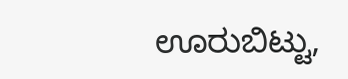ಊರುಬಿಟ್ಟು,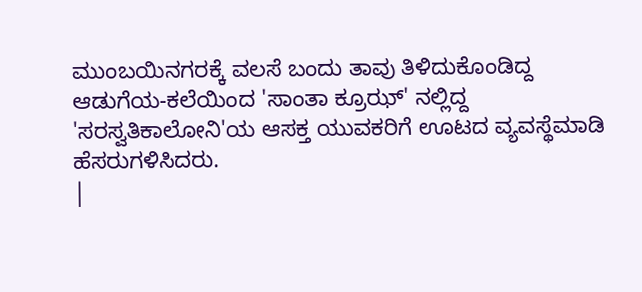ಮುಂಬಯಿನಗರಕ್ಕೆ ವಲಸೆ ಬಂದು ತಾವು ತಿಳಿದುಕೊಂಡಿದ್ದ ಆಡುಗೆಯ-ಕಲೆಯಿಂದ 'ಸಾಂತಾ ಕ್ರೂಝ್' ನಲ್ಲಿದ್ದ 'ಸರಸ್ವತಿಕಾಲೋನಿ'ಯ ಆಸಕ್ತ ಯುವಕರಿಗೆ ಊಟದ ವ್ಯವಸ್ಥೆಮಾಡಿ ಹೆಸರುಗಳಿಸಿದರು.
|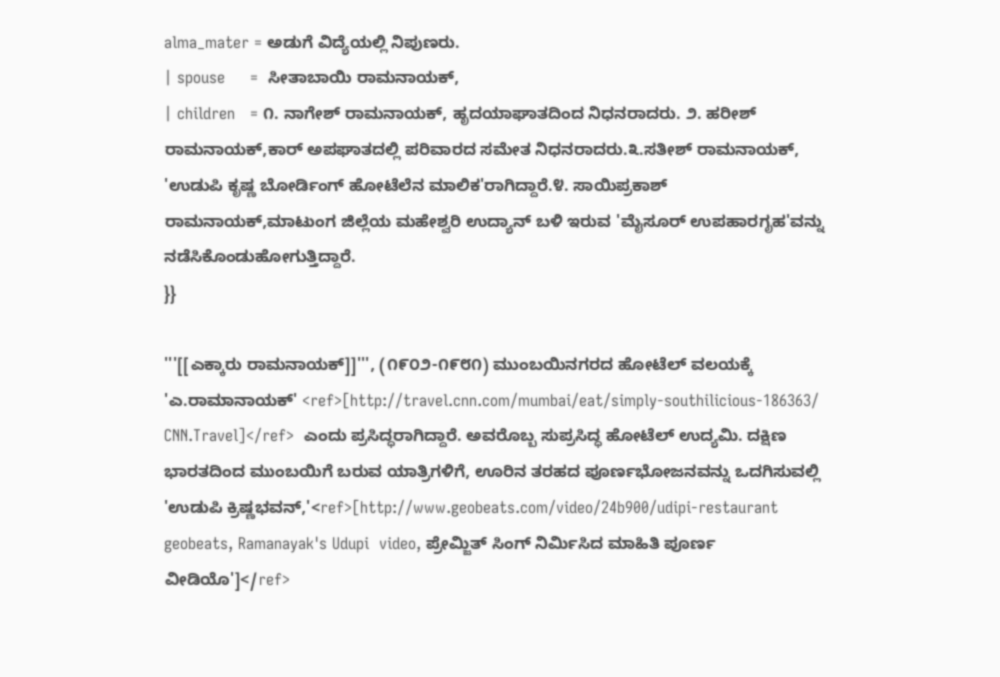alma_mater = ಅಡುಗೆ ವಿದ್ಯೆಯಲ್ಲಿ ನಿಪುಣರು.
| spouse     =  ಸೀತಾಬಾಯಿ ರಾಮನಾಯಕ್,
| children   = ೧. ನಾಗೇಶ್ ರಾಮನಾಯಕ್, ಹೃದಯಾಘಾತದಿಂದ ನಿಧನರಾದರು. ೨. ಹರೀಶ್ ರಾಮನಾಯಕ್,ಕಾರ್ ಅಪಘಾತದಲ್ಲಿ ಪರಿವಾರದ ಸಮೇತ ನಿಧನರಾದರು.೩.ಸತೀಶ್ ರಾಮನಾಯಕ್, 'ಉಡುಪಿ ಕೃಷ್ಣ ಬೋರ್ಡಿಂಗ್ ಹೋಟೆಲೆನ ಮಾಲಿಕ'ರಾಗಿದ್ದಾರೆ.೪. ಸಾಯಿಪ್ರಕಾಶ್ ರಾಮನಾಯಕ್,ಮಾಟುಂಗ ಜಿಲ್ಲೆಯ ಮಹೇಶ್ವರಿ ಉದ್ಯಾನ್ ಬಳಿ ಇರುವ 'ಮೈಸೂರ್ ಉಪಹಾರಗೃಹ'ವನ್ನು ನಡೆಸಿಕೊಂಡುಹೋಗುತ್ತಿದ್ದಾರೆ.
}}

'''[[ಎಕ್ಕಾರು ರಾಮನಾಯಕ್]]''', (೧೯೦೨-೧೯೮೧) ಮುಂಬಯಿನಗರದ ಹೋಟೆಲ್ ವಲಯಕ್ಕೆ 'ಎ.ರಾಮಾನಾಯಕ್' <ref>[http://travel.cnn.com/mumbai/eat/simply-southilicious-186363/ CNN.Travel]</ref>  ಎಂದು ಪ್ರಸಿದ್ಧರಾಗಿದ್ದಾರೆ. ಅವರೊಬ್ಬ ಸುಪ್ರಸಿದ್ಧ ಹೋಟೆಲ್ ಉದ್ಯಮಿ. ದಕ್ಷಿಣ ಭಾರತದಿಂದ ಮುಂಬಯಿಗೆ ಬರುವ ಯಾತ್ರಿಗಳಿಗೆ, ಊರಿನ ತರಹದ ಪೂರ್ಣಭೋಜನವನ್ನು ಒದಗಿಸುವಲ್ಲಿ 'ಉಡುಪಿ ಕ್ರಿಷ್ಣಭವನ್,'<ref>[http://www.geobeats.com/video/24b900/udipi-restaurant geobeats, Ramanayak's Udupi  video, ಪ್ರೇಮ್ಜಿತ್ ಸಿಂಗ್ ನಿರ್ಮಿಸಿದ ಮಾಹಿತಿ ಪೂರ್ಣ ವೀಡಿಯೊ']</ref>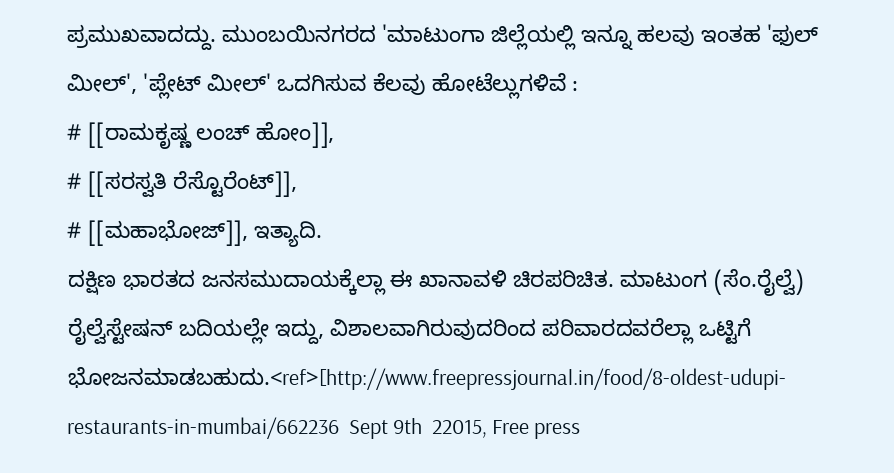ಪ್ರಮುಖವಾದದ್ದು. ಮುಂಬಯಿನಗರದ 'ಮಾಟುಂಗಾ ಜಿಲ್ಲೆಯಲ್ಲಿ ಇನ್ನೂ ಹಲವು ಇಂತಹ 'ಫುಲ್ ಮೀಲ್', 'ಪ್ಲೇಟ್ ಮೀಲ್' ಒದಗಿಸುವ ಕೆಲವು ಹೋಟೆಲ್ಲುಗಳಿವೆ :
# [[ರಾಮಕೃಷ್ಣ ಲಂಚ್ ಹೋಂ]],
# [[ಸರಸ್ವತಿ ರೆಸ್ಟೊರೆಂಟ್]],
# [[ಮಹಾಭೋಜ್]], ಇತ್ಯಾದಿ.
ದಕ್ಷಿಣ ಭಾರತದ ಜನಸಮುದಾಯಕ್ಕೆಲ್ಲಾ ಈ ಖಾನಾವಳಿ ಚಿರಪರಿಚಿತ. ಮಾಟುಂಗ (ಸೆಂ.ರೈಲ್ವೆ) ರೈಲ್ವೆಸ್ಟೇಷನ್ ಬದಿಯಲ್ಲೇ ಇದ್ದು, ವಿಶಾಲವಾಗಿರುವುದರಿಂದ ಪರಿವಾರದವರೆಲ್ಲಾ ಒಟ್ಟಿಗೆ ಭೋಜನಮಾಡಬಹುದು.<ref>[http://www.freepressjournal.in/food/8-oldest-udupi-restaurants-in-mumbai/662236  Sept 9th  22015, Free press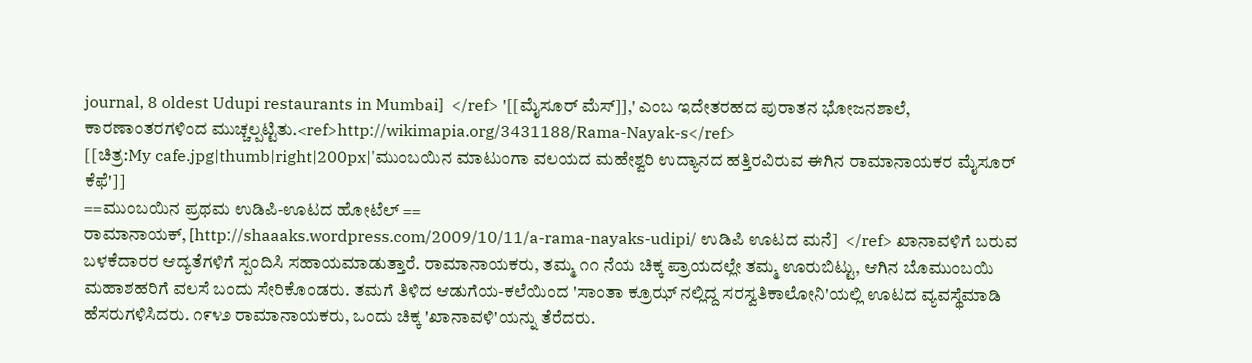journal, 8 oldest Udupi restaurants in Mumbai]  </ref> '[[ಮೈಸೂರ್ ಮೆಸ್]],' ಎಂಬ ಇದೇತರಹದ ಪುರಾತನ ಭೋಜನಶಾಲೆ, ಕಾರಣಾಂತರಗಳಿಂದ ಮುಚ್ಚಲ್ಪಟ್ಟಿತು.<ref>http://wikimapia.org/3431188/Rama-Nayak-s</ref>
[[ಚಿತ್ರ:My cafe.jpg|thumb|right|200px|'ಮುಂಬಯಿನ ಮಾಟುಂಗಾ ವಲಯದ ಮಹೇಶ್ವರಿ ಉದ್ಯಾನದ ಹತ್ತಿರವಿರುವ ಈಗಿನ ರಾಮಾನಾಯಕರ ಮೈಸೂರ್ ಕೆಫೆ']]
==ಮುಂಬಯಿನ ಪ್ರಥಮ ಉಡಿಪಿ-ಊಟದ ಹೋಟೆಲ್ ==
ರಾಮಾನಾಯಕ್, [http://shaaaks.wordpress.com/2009/10/11/a-rama-nayaks-udipi/ ಉಡಿಪಿ ಊಟದ ಮನೆ]  </ref> ಖಾನಾವಳಿಗೆ ಬರುವ ಬಳಕೆದಾರರ ಆದ್ಯತೆಗಳಿಗೆ ಸ್ಪಂದಿಸಿ ಸಹಾಯಮಾಡುತ್ತಾರೆ. ರಾಮಾನಾಯಕರು, ತಮ್ಮ ೧೧ ನೆಯ ಚಿಕ್ಕ ಪ್ರಾಯದಲ್ಲೇ ತಮ್ಮ ಊರುಬಿಟ್ಟು, ಆಗಿನ ಬೊಮುಂಬಯಿ ಮಹಾಶಹರಿಗೆ ವಲಸೆ ಬಂದು ಸೇರಿಕೊಂಡರು. ತಮಗೆ ತಿಳಿದ ಆಡುಗೆಯ-ಕಲೆಯಿಂದ 'ಸಾಂತಾ ಕ್ರೂಝ್ ನಲ್ಲಿದ್ದ ಸರಸ್ವತಿಕಾಲೋನಿ'ಯಲ್ಲಿ ಊಟದ ವ್ಯವಸ್ಥೆಮಾಡಿ ಹೆಸರುಗಳಿಸಿದರು. ೧೯೪೨ ರಾಮಾನಾಯಕರು, ಒಂದು ಚಿಕ್ಕ 'ಖಾನಾವಳಿ'ಯನ್ನು ತೆರೆದರು.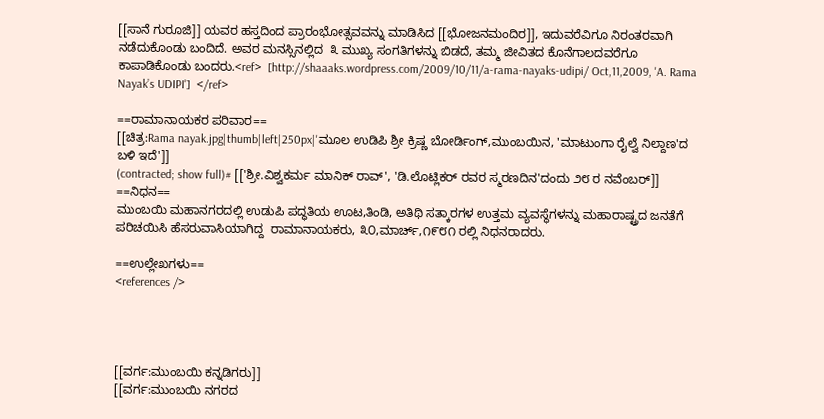[[ಸಾನೆ ಗುರೂಜಿ]] ಯವರ ಹಸ್ತದಿಂದ ಪ್ರಾರಂಭೋತ್ಸವವನ್ನು ಮಾಡಿಸಿದ [[ಭೋಜನಮಂದಿರ]], ಇದುವರೆವಿಗೂ ನಿರಂತರವಾಗಿ ನಡೆದುಕೊಂಡು ಬಂದಿದೆ. ಅವರ ಮನಸ್ಸಿನಲ್ಲಿದ  ೩ ಮುಖ್ಯ ಸಂಗತಿಗಳನ್ನು ಬಿಡದೆ, ತಮ್ಮ ಜೀವಿತದ ಕೊನೆಗಾಲದವರೆಗೂ ಕಾಪಾಡಿಕೊಂಡು ಬಂದರು.<ref>  [http://shaaaks.wordpress.com/2009/10/11/a-rama-nayaks-udipi/ Oct,11,2009, 'A. Rama Nayak’s UDIPI']  </ref>

==ರಾಮಾನಾಯಕರ ಪರಿವಾರ==
[[ಚಿತ್ರ:Rama nayak.jpg|thumb|left|250px|'ಮೂಲ ಉಡಿಪಿ ಶ್ರೀ ಕ್ರಿಷ್ಣ ಬೋರ್ಡಿಂಗ್,ಮುಂಬಯಿನ, 'ಮಾಟುಂಗಾ ರೈಲ್ವೆ ನಿಲ್ದಾಣ'ದ ಬಳಿ ಇದೆ']]
(contracted; show full)# [['ಶ್ರೀ.ವಿಶ್ವಕರ್ಮ ಮಾನಿಕ್ ರಾವ್', 'ಡಿ.ಲೊಟ್ಲಿಕರ್ ರವರ ಸ್ಮರಣದಿನ'ದಂದು ೨೮ ರ ನವೆಂಬರ್]]
==ನಿಧನ==
ಮುಂಬಯಿ ಮಹಾನಗರದಲ್ಲಿ ಉಡುಪಿ ಪದ್ಧತಿಯ ಊಟ,ತಿಂಡಿ, ಅತಿಥಿ ಸತ್ಕಾರಗಳ ಉತ್ತಮ ವ್ಯವಸ್ಥೆಗಳನ್ನು ಮಹಾರಾಷ್ಟ್ರದ ಜನತೆಗೆ ಪರಿಚಯಿಸಿ ಹೆಸರುವಾಸಿಯಾಗಿದ್ದ  ರಾಮಾನಾಯಕರು, ೩೦,ಮಾರ್ಚ್,೧೯೮೧ ರಲ್ಲಿ ನಿಧನರಾದರು.

==ಉಲ್ಲೇಖಗಳು==
<references />




[[ವರ್ಗ:ಮುಂಬಯಿ ಕನ್ನಡಿಗರು]]
[[ವರ್ಗ:ಮುಂಬಯಿ ನಗರದ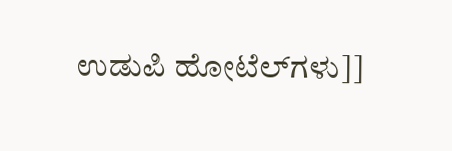ಉಡುಪಿ ಹೋಟೆಲ್‌ಗಳು]]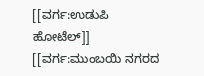[[ವರ್ಗ:ಉಡುಪಿ ಹೋಟೆಲ್‌]]
[[ವರ್ಗ:ಮುಂಬಯಿ ನಗರದ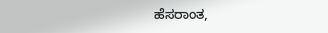ಹೆಸರಾಂತ,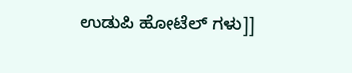ಉಡುಪಿ ಹೋಟೆಲ್ ಗಳು]]